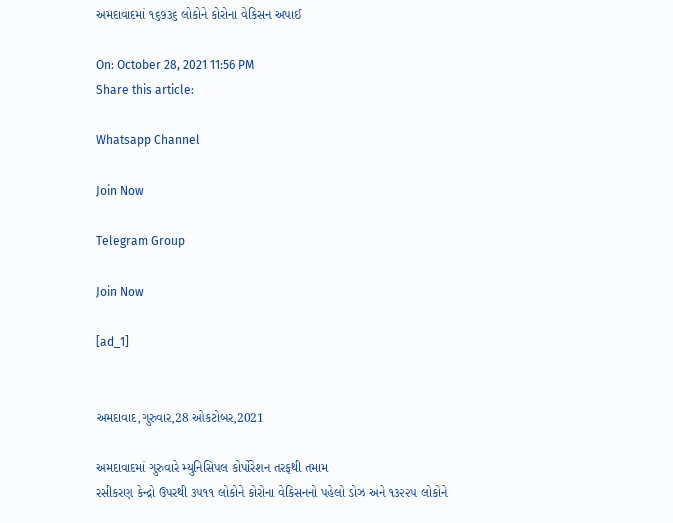અમદાવાદમાં ૧૬૭૩૬ લોકોને કોરોના વેકિસન અપાઈ

On: October 28, 2021 11:56 PM
Share this article:

Whatsapp Channel

Join Now

Telegram Group

Join Now

[ad_1]


અમદાવાદ,ગુરુવાર,28 ઓકટોબર,2021

અમદાવાદમાં ગુરુવારે મ્યુનિસિપલ કોર્પોરેશન તરફથી તમામ
રસીકરણ કેન્દ્રો ઉપરથી ૩૫૧૧ લોકોને કોરોના વેકિસનનો પહેલો ડોઝ અને ૧૩૨૨૫ લોકોને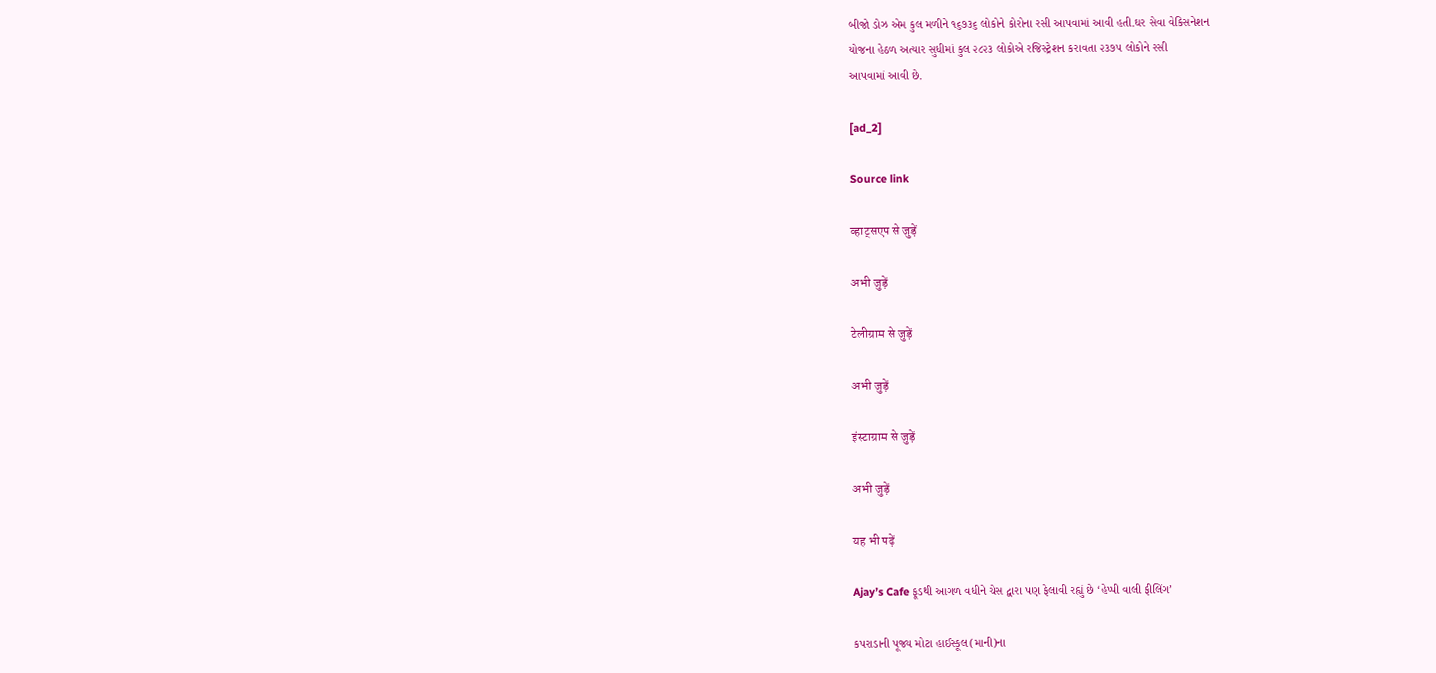બીજો ડોઝ એમ કુલ મળીને ૧૬૭૩૬ લોકોને કોરોના રસી આપવામાં આવી હતી.ઘર સેવા વેકિસનેશન
યોજના હેઠળ અત્યાર સુધીમાં કુલ ૨૮૨૩ લોકોએ રજિસ્ટ્રેશન કરાવતા ૨૩૭૫ લોકોને રસી
આપવામાં આવી છે.

[ad_2]

Source link

व्हाट्सएप से जुड़ें

अभी जुड़ें

टेलीग्राम से जुड़ें

अभी जुड़ें

इंस्टाग्राम से जुड़ें

अभी जुड़ें

यह भी पढ़ें

Ajay’s Cafe ફૂડથી આગળ વધીને ચેસ દ્વારા પણ ફેલાવી રહ્યું છે ‘હેપ્પી વાલી ફીલિંગ’

કપરાડાની પૂજ્ય મોટા હાઈસ્કૂલ(માની)ના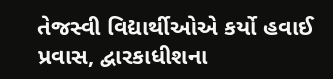તેજસ્વી વિદ્યાર્થીઓએ કર્યો હવાઈ પ્રવાસ, દ્વારકાધીશના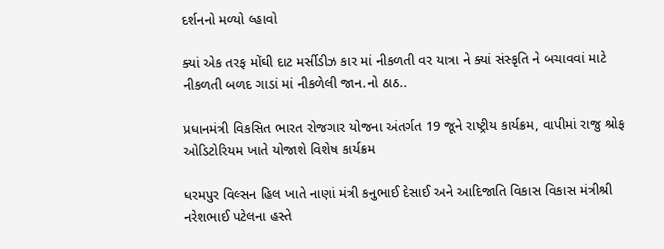દર્શનનો મળ્યો લ્હાવો

ક્યાં એક તરફ મોંઘી દાટ મર્સીડીઝ કાર માં નીકળતી વર યાત્રા ને ક્યાં સંસ્કૃતિ ને બચાવવાં માટે નીકળતી બળદ ગાડાં માં નીકળેલી જાન.નો ઠાઠ..

પ્રધાનમંત્રી વિકસિત ભારત રોજગાર યોજના અંતર્ગત 19 જૂને રાષ્ટ્રીય કાર્યક્રમ, વાપીમાં રાજુ શ્રોફ ઓડિટોરિયમ ખાતે યોજાશે વિશેષ કાર્યક્રમ

ધરમપુર વિલ્સન હિલ ખાતે નાણાં મંત્રી કનુભાઈ દેસાઈ અને આદિજાતિ વિકાસ વિકાસ મંત્રીશ્રી નરેશભાઈ પટેલના હસ્તે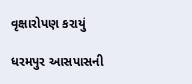વૃક્ષારોપણ કરાયું

ધરમપુર આસપાસની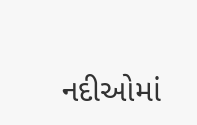નદીઓમાં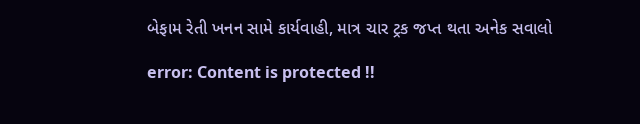બેફામ રેતી ખનન સામે કાર્યવાહી, માત્ર ચાર ટ્રક જપ્ત થતા અનેક સવાલો

error: Content is protected !!